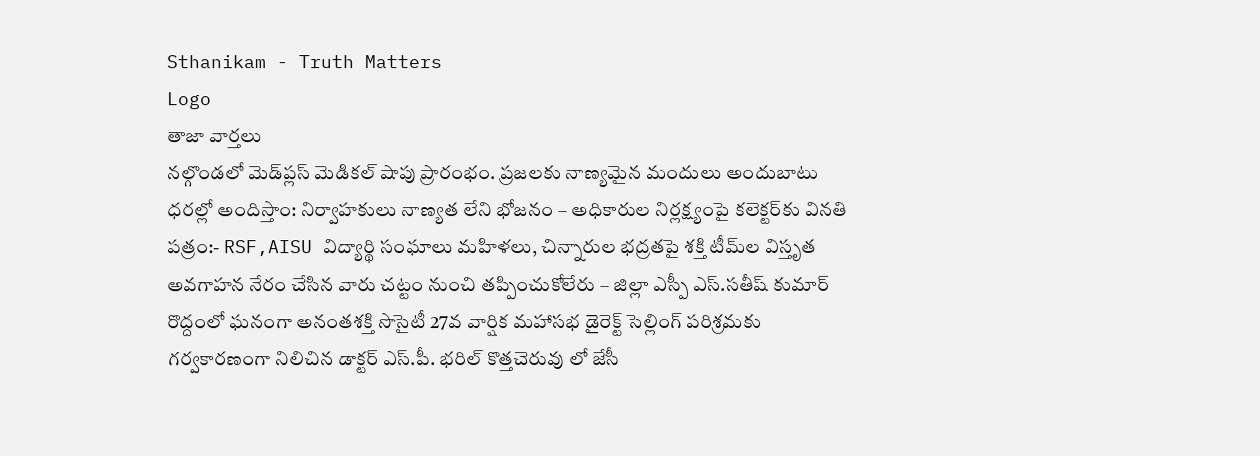Sthanikam - Truth Matters
Logo
తాజా వార్తలు
నల్గొండలో మెడ్‌ప్లస్ మెడికల్ షాపు ప్రారంభం. ప్రజలకు నాణ్యమైన మందులు అందుబాటు ధరల్లో అందిస్తాం: నిర్వాహకులు నాణ్యత లేని భోజనం – అధికారుల నిర్లక్ష్యంపై కలెక్టర్‌కు వినతి పత్రం:- RSF,AISU విద్యార్థి సంఘాలు మహిళలు, చిన్నారుల భద్రతపై శక్తి టీమ్‌ల విస్తృత అవగాహన నేరం చేసిన వారు చట్టం నుంచి తప్పించుకోలేరు – జిల్లా ఎస్పీ ఎస్.సతీష్ కుమార్ రొద్దంలో ఘనంగా అనంతశక్తి సొసైటీ 27వ వార్షిక మహాసభ డైరెక్ట్ సెల్లింగ్ పరిశ్రమకు గర్వకారణంగా నిలిచిన డాక్టర్ ఎస్.పీ. భరిల్ కొత్తచెరువు లో జేసీ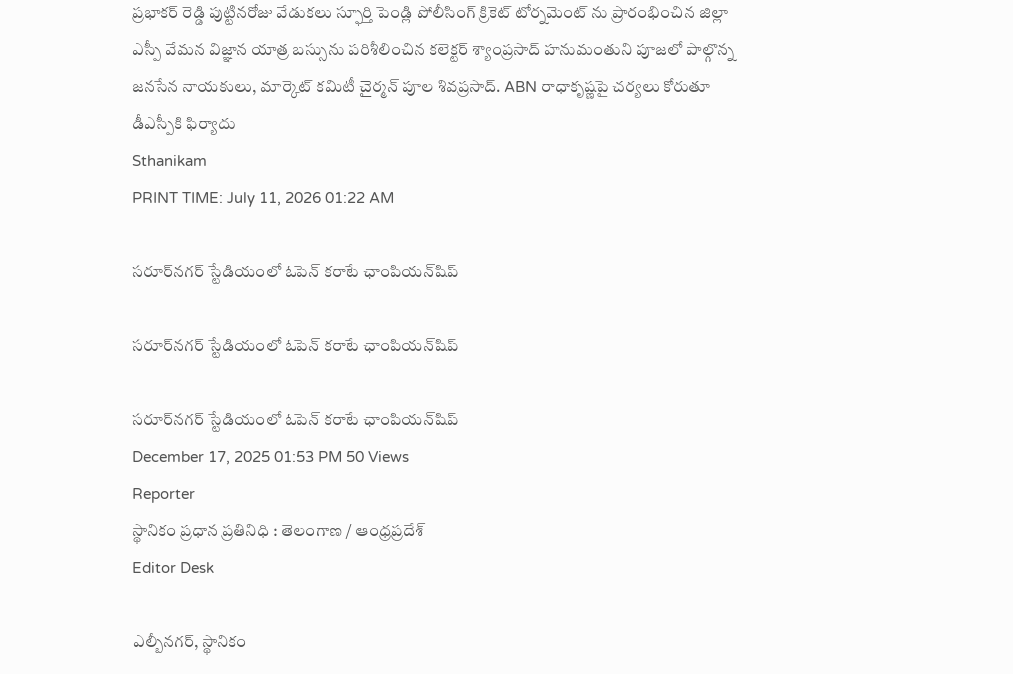ప్రభాకర్ రెడ్డి పుట్టినరోజు వేడుకలు స్ఫూర్తి పెండ్లి పోలీసింగ్ క్రికెట్ టోర్నమెంట్ ను ప్రారంభించిన జిల్లా ఎస్పీ వేమన విజ్ఞాన యాత్ర బస్సును పరిశీలించిన కలెక్టర్ శ్యాంప్రసాద్ హనుమంతుని పూజలో పాల్గొన్న జనసేన నాయకులు, మార్కెట్ కమిటీ చైర్మన్ పూల శివప్రసాద్. ABN రాధాకృష్ణపై చర్యలు కోరుతూ డీఎస్పీకి ఫిర్యాదు
Sthanikam
PRINT TIME: July 11, 2026 01:22 AM

సరూర్‌నగర్ స్టేడియంలో ఓపెన్ కరాటే ఛాంపియన్‌షిప్

సరూర్‌నగర్ స్టేడియంలో ఓపెన్ కరాటే ఛాంపియన్‌షిప్

సరూర్‌నగర్ స్టేడియంలో ఓపెన్ కరాటే ఛాంపియన్‌షిప్
December 17, 2025 01:53 PM 50 Views
Reporter
స్థానికం ప్రధాన ప్రతినిధి : తెలంగాణ / ఆంధ్రప్రదేశ్
Editor Desk

ఎల్బీనగర్, స్థానికం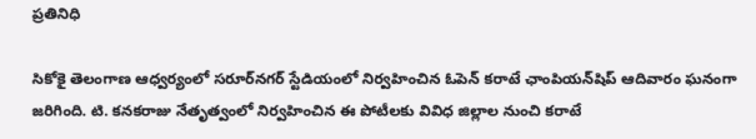ప్రతినిధి

సికోకై తెలంగాణ ఆధ్వర్యంలో సరూర్‌నగర్ స్టేడియంలో నిర్వహించిన ఓపెన్ కరాటే ఛాంపియన్‌షిప్ ఆదివారం ఘనంగా జరిగింది. టి. కనకరాజు నేతృత్వంలో నిర్వహించిన ఈ పోటీలకు వివిధ జిల్లాల నుంచి కరాటే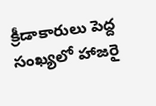క్రీడాకారులు పెద్ద సంఖ్యలో హాజరై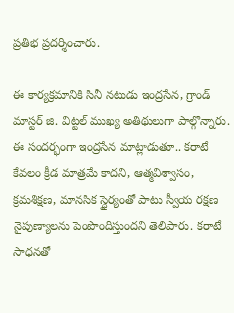ప్రతిభ ప్రదర్శించారు.

ఈ కార్యక్రమానికి సినీ నటుడు ఇంద్రసేన, గ్రాండ్ మాస్టర్ జి. విట్టల్ ముఖ్య అతిథులుగా పాల్గొన్నారు. ఈ సందర్భంగా ఇంద్రసేన మాట్లాడుతూ.. కరాటే కేవలం క్రీడ మాత్రమే కాదని, ఆత్మవిశ్వాసం, క్రమశిక్షణ, మానసిక స్థైర్యంతో పాటు స్వీయ రక్షణ నైపుణ్యాలను పెంపొందిస్తుందని తెలిపారు. కరాటే సాధనతో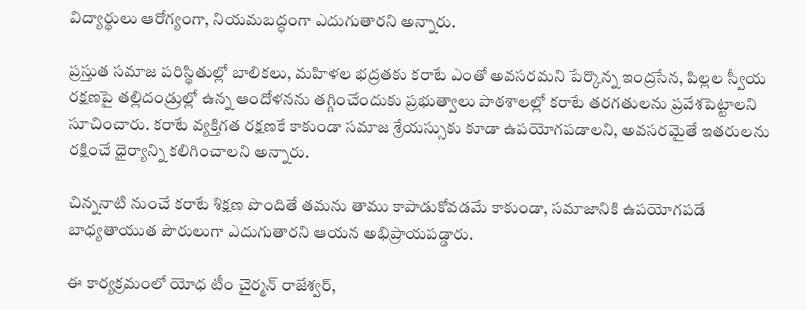విద్యార్థులు ఆరోగ్యంగా, నియమబద్ధంగా ఎదుగుతారని అన్నారు.

ప్రస్తుత సమాజ పరిస్థితుల్లో బాలికలు, మహిళల భద్రతకు కరాటే ఎంతో అవసరమని పేర్కొన్న ఇంద్రసేన, పిల్లల స్వీయ రక్షణపై తల్లిదండ్రుల్లో ఉన్న ఆందోళనను తగ్గించేందుకు ప్రభుత్వాలు పాఠశాలల్లో కరాటే తరగతులను ప్రవేశపెట్టాలని సూచించారు. కరాటే వ్యక్తిగత రక్షణకే కాకుండా సమాజ శ్రేయస్సుకు కూడా ఉపయోగపడాలని, అవసరమైతే ఇతరులను రక్షించే ధైర్యాన్ని కలిగించాలని అన్నారు.

చిన్ననాటి నుంచే కరాటే శిక్షణ పొందితే తమను తాము కాపాడుకోవడమే కాకుండా, సమాజానికి ఉపయోగపడే బాధ్యతాయుత పౌరులుగా ఎదుగుతారని ఆయన అభిప్రాయపడ్డారు.

ఈ కార్యక్రమంలో యోధ టీం చైర్మన్ రాజేశ్వర్,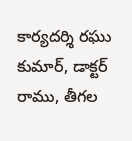కార్యదర్శి రఘు కుమార్, డాక్టర్ రాము, తీగల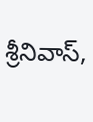శ్రీనివాస్,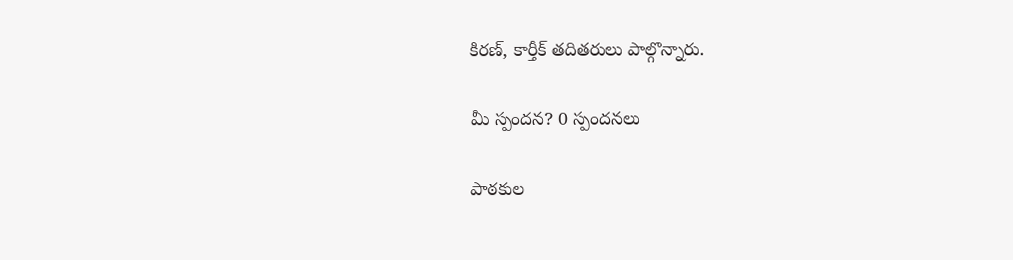కిరణ్, కార్తీక్ తదితరులు పాల్గొన్నారు.

మీ స్పందన? 0 స్పందనలు

పాఠకుల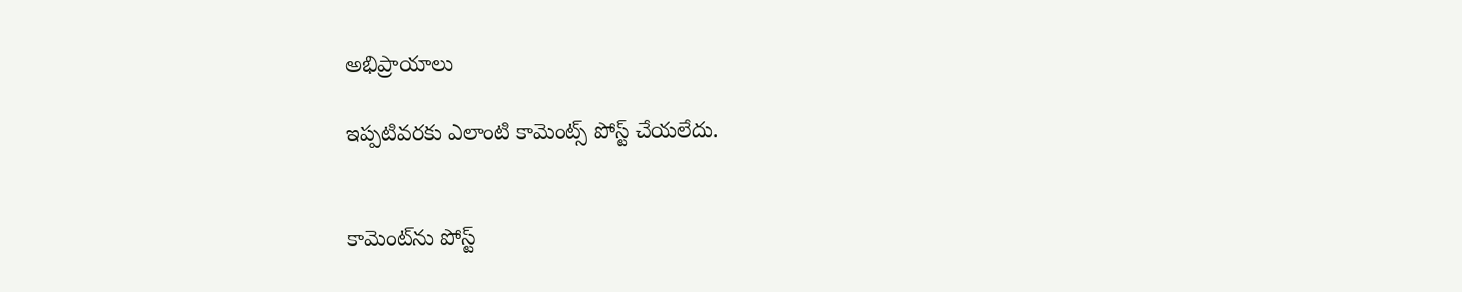అభిప్రాయాలు

ఇప్పటివరకు ఎలాంటి కామెంట్స్ పోస్ట్ చేయలేదు.


కామెంట్‌ను పోస్ట్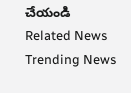చేయండి
Related News
Trending News